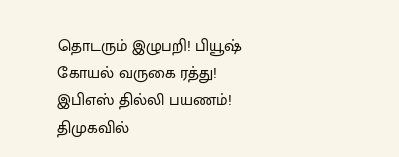தொடரும் இழுபறி! பியூஷ் கோயல் வருகை ரத்து! இபிஎஸ் தில்லி பயணம்! திமுகவில்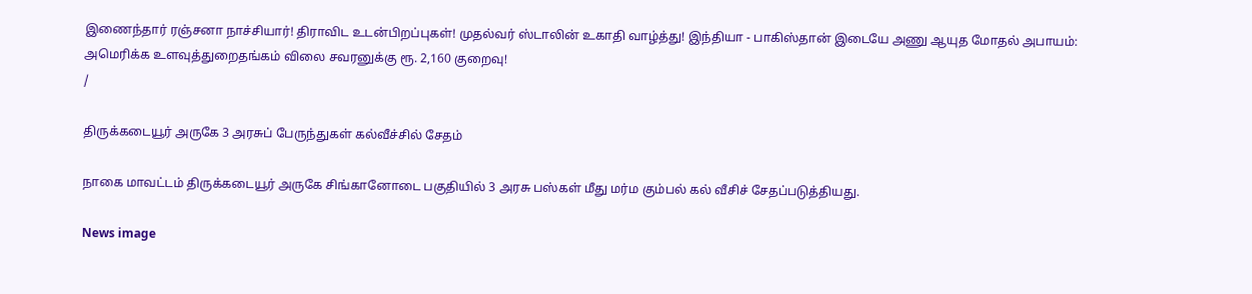இணைந்தார் ரஞ்சனா நாச்சியார்! திராவிட உடன்பிறப்புகள்! முதல்வர் ஸ்டாலின் உகாதி வாழ்த்து! இந்தியா - பாகிஸ்தான் இடையே அணு ஆயுத மோதல் அபாயம்: அமெரிக்க உளவுத்துறைதங்கம் விலை சவரனுக்கு ரூ. 2,160 குறைவு!
/

திருக்கடையூர் அருகே 3 அரசுப் பேருந்துகள் கல்வீச்சில் சேதம்

நாகை மாவட்டம் திருக்கடையூர் அருகே சிங்கானோடை பகுதியில் 3 அரசு பஸ்கள் மீது மர்ம கும்பல் கல் வீசிச் சேதப்படுத்தியது.

News image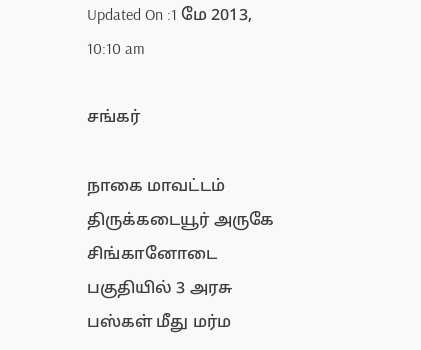Updated On :1 மே 2013, 10:10 am

சங்கர்

நாகை மாவட்டம் திருக்கடையூர் அருகே சிங்கானோடை பகுதியில் 3 அரசு பஸ்கள் மீது மர்ம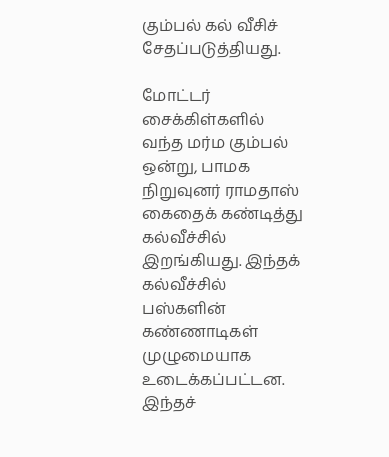கும்பல் கல் வீசிச் சேதப்படுத்தியது.

மோட்டர் சைக்கிள்களில் வந்த மர்ம கும்பல் ஒன்று, பாமக நிறுவுனர் ராமதாஸ் கைதைக் கண்டித்து கல்வீச்சில் இறங்கியது. இந்தக் கல்வீச்சில் பஸ்களின் கண்ணாடிகள் முழுமையாக உடைக்கப்பட்டன. இந்தச்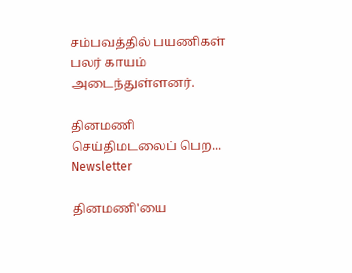சம்பவத்தில் பயணிகள் பலர் காயம் அடைந்துள்ளனர்.

தினமணி செய்திமடலைப் பெற... Newsletter

தினமணி'யை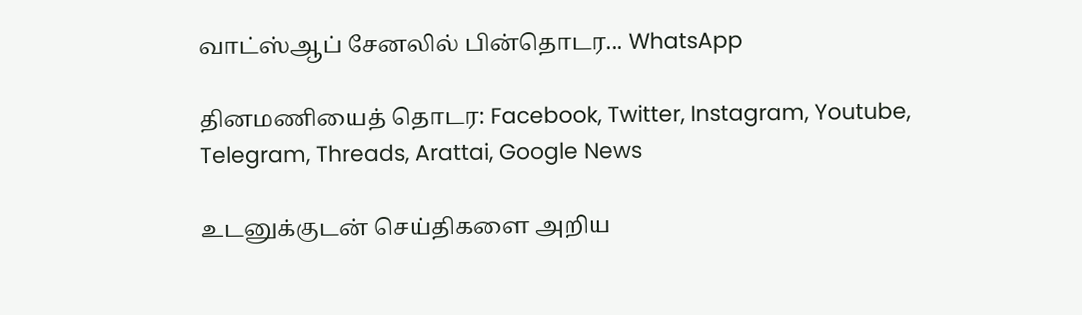வாட்ஸ்ஆப் சேனலில் பின்தொடர... WhatsApp

தினமணியைத் தொடர: Facebook, Twitter, Instagram, Youtube, Telegram, Threads, Arattai, Google News

உடனுக்குடன் செய்திகளை அறிய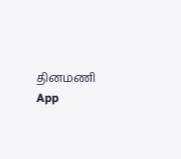தினமணி App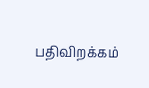பதிவிறக்கம்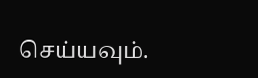செய்யவும்.